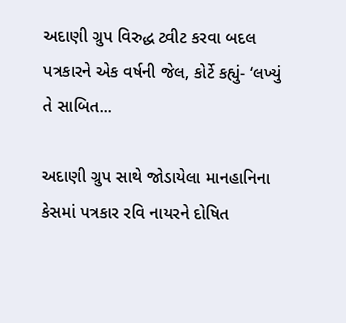અદાણી ગ્રુપ વિરુદ્ધ ટ્વીટ કરવા બદલ પત્રકારને એક વર્ષની જેલ, કોર્ટે કહ્યું- ‘લખ્યું તે સાબિત...

અદાણી ગ્રુપ સાથે જોડાયેલા માનહાનિના કેસમાં પત્રકાર રવિ નાયરને દોષિત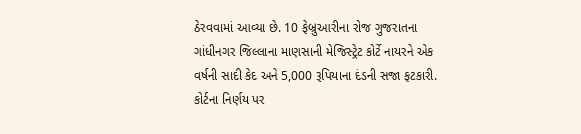ઠેરવવામાં આવ્યા છે. 10 ફેબ્રુઆરીના રોજ ગુજરાતના ગાંધીનગર જિલ્લાના માણસાની મેજિસ્ટ્રેટ કોર્ટે નાયરને એક વર્ષની સાદી કેદ અને 5,000 રૂપિયાના દંડની સજા ફટકારી. કોર્ટના નિર્ણય પર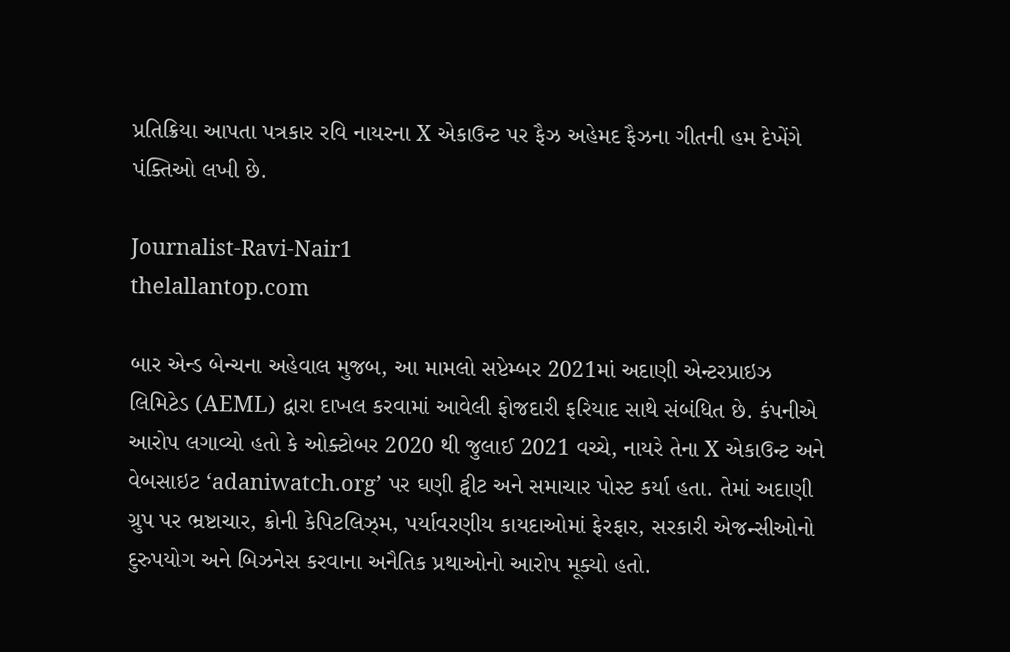પ્રતિક્રિયા આપતા પત્રકાર રવિ નાયરના X એકાઉન્ટ પર ફૈઝ અહેમદ ફૈઝના ગીતની હમ દેખેંગે પંક્તિઓ લખી છે.

Journalist-Ravi-Nair1
thelallantop.com

બાર એન્ડ બેન્ચના અહેવાલ મુજબ, આ મામલો સપ્ટેમ્બર 2021માં અદાણી એન્ટરપ્રાઇઝ લિમિટેડ (AEML) દ્વારા દાખલ કરવામાં આવેલી ફોજદારી ફરિયાદ સાથે સંબંધિત છે. કંપનીએ આરોપ લગાવ્યો હતો કે ઓક્ટોબર 2020 થી જુલાઈ 2021 વચ્ચે, નાયરે તેના X એકાઉન્ટ અને વેબસાઇટ ‘adaniwatch.org’ પર ઘણી ટ્વીટ અને સમાચાર પોસ્ટ કર્યા હતા. તેમાં અદાણી ગ્રુપ પર ભ્રષ્ટાચાર, ક્રોની કેપિટલિઝ્મ, પર્યાવરણીય કાયદાઓમાં ફેરફાર, સરકારી એજન્સીઓનો દુરુપયોગ અને બિઝનેસ કરવાના અનૈતિક પ્રથાઓનો આરોપ મૂક્યો હતો.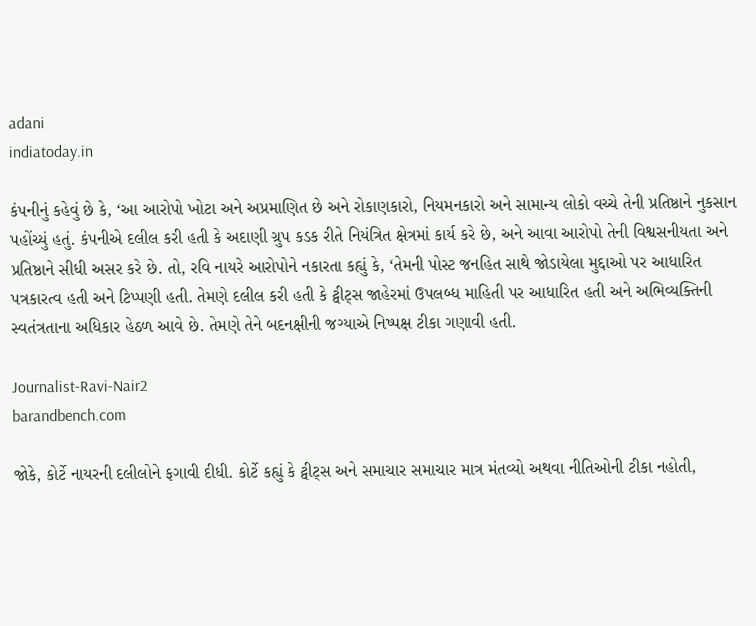adani
indiatoday.in

કંપનીનું કહેવું છે કે, ‘આ આરોપો ખોટા અને અપ્રમાણિત છે અને રોકાણકારો, નિયમનકારો અને સામાન્ય લોકો વચ્ચે તેની પ્રતિષ્ઠાને નુકસાન પહોંચ્યું હતું. કંપનીએ દલીલ કરી હતી કે અદાણી ગ્રુપ કડક રીતે નિયંત્રિત ક્ષેત્રમાં કાર્ય કરે છે, અને આવા આરોપો તેની વિશ્વસનીયતા અને પ્રતિષ્ઠાને સીધી અસર કરે છે. તો, રવિ નાયરે આરોપોને નકારતા કહ્યું કે, ‘તેમની પોસ્ટ જનહિત સાથે જોડાયેલા મુદ્દાઓ પર આધારિત પત્રકારત્વ હતી અને ટિપ્પણી હતી. તેમણે દલીલ કરી હતી કે ટ્વીટ્સ જાહેરમાં ઉપલબ્ધ માહિતી પર આધારિત હતી અને અભિવ્યક્તિની સ્વતંત્રતાના અધિકાર હેઠળ આવે છે. તેમણે તેને બદનક્ષીની જગ્યાએ નિષ્પક્ષ ટીકા ગણાવી હતી.

Journalist-Ravi-Nair2
barandbench.com

જોકે, કોર્ટે નાયરની દલીલોને ફગાવી દીધી. કોર્ટે કહ્યું કે ટ્વીટ્સ અને સમાચાર સમાચાર માત્ર મંતવ્યો અથવા નીતિઓની ટીકા નહોતી,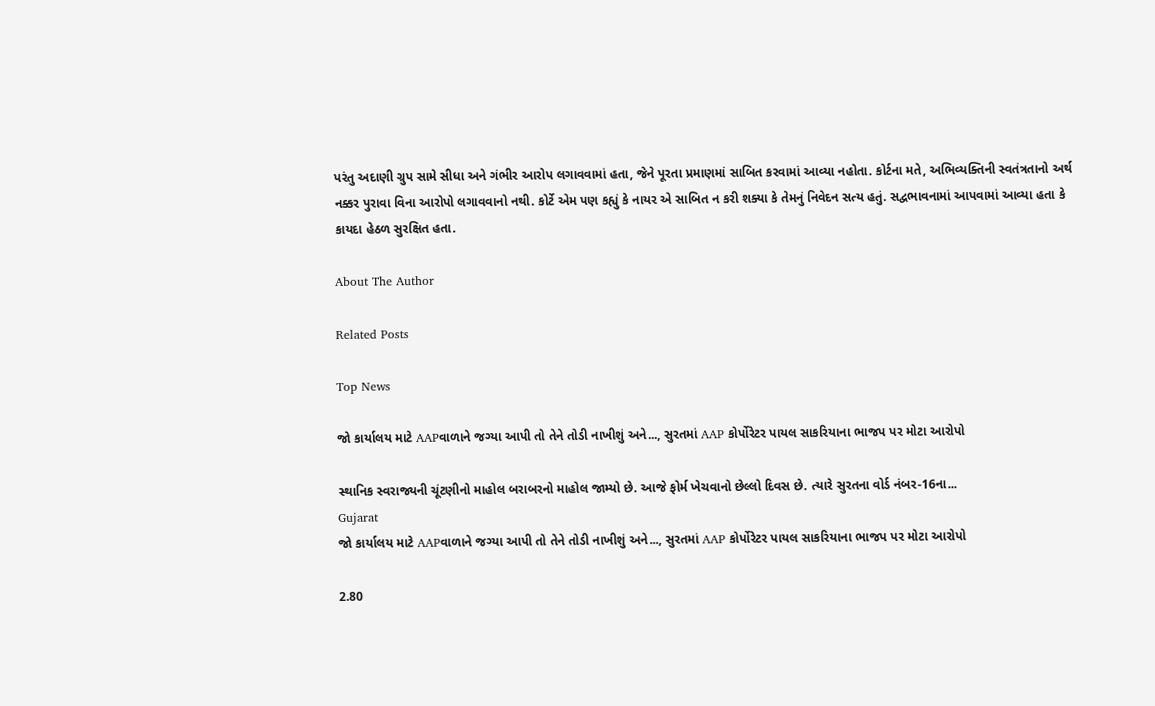પરંતુ અદાણી ગ્રુપ સામે સીધા અને ગંભીર આરોપ લગાવવામાં હતા, જેને પૂરતા પ્રમાણમાં સાબિત કરવામાં આવ્યા નહોતા. કોર્ટના મતે, અભિવ્યક્તિની સ્વતંત્રતાનો અર્થ નક્કર પુરાવા વિના આરોપો લગાવવાનો નથી. કોર્ટે એમ પણ કહ્યું કે નાયર એ સાબિત ન કરી શક્યા કે તેમનું નિવેદન સત્ય હતું. સદ્વભાવનામાં આપવામાં આવ્યા હતા કે કાયદા હેઠળ સુરક્ષિત હતા.

About The Author

Related Posts

Top News

જો કાર્યાલય માટે AAPવાળાને જગ્યા આપી તો તેને તોડી નાખીશું અને..., સુરતમાં AAP કોર્પોરેટર પાયલ સાકરિયાના ભાજપ પર મોટા આરોપો

સ્થાનિક સ્વરાજ્યની ચૂંટણીનો માહોલ બરાબરનો માહોલ જામ્યો છે. આજે ફોર્મ ખેચવાનો છેલ્લો દિવસ છે. ત્યારે સુરતના વોર્ડ નંબર-16ના...
Gujarat
જો કાર્યાલય માટે AAPવાળાને જગ્યા આપી તો તેને તોડી નાખીશું અને..., સુરતમાં AAP કોર્પોરેટર પાયલ સાકરિયાના ભાજપ પર મોટા આરોપો

2.80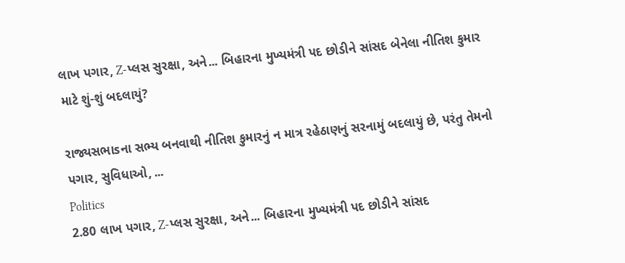લાખ પગાર, Z-પ્લસ સુરક્ષા, અને... બિહારના મુખ્યમંત્રી પદ છોડીને સાંસદ બેનેલા નીતિશ કુમાર માટે શું-શું બદલાયું?

રાજ્યસભાsના સભ્ય બનવાથી નીતિશ કુમારનું ન માત્ર રહેઠાણનું સરનામું બદલાયું છે, પરંતુ તેમનો પગાર, સુવિધાઓ, ...
Politics
2.80 લાખ પગાર, Z-પ્લસ સુરક્ષા, અને... બિહારના મુખ્યમંત્રી પદ છોડીને સાંસદ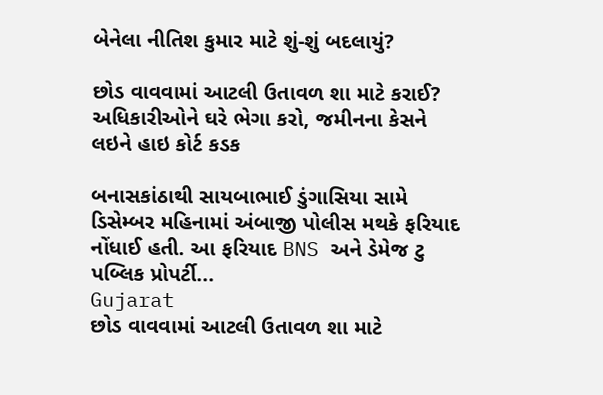બેનેલા નીતિશ કુમાર માટે શું-શું બદલાયું?

છોડ વાવવામાં આટલી ઉતાવળ શા માટે કરાઈ? અધિકારીઓને ઘરે ભેગા કરો, જમીનના કેસને લઇને હાઇ કોર્ટ કડક

બનાસકાંઠાથી સાયબાભાઈ ડુંગાસિયા સામે ડિસેમ્બર મહિનામાં અંબાજી પોલીસ મથકે ફરિયાદ નોંધાઈ હતી. આ ફરિયાદ BNS અને ડેમેજ ટુ પબ્લિક પ્રોપર્ટી...
Gujarat
છોડ વાવવામાં આટલી ઉતાવળ શા માટે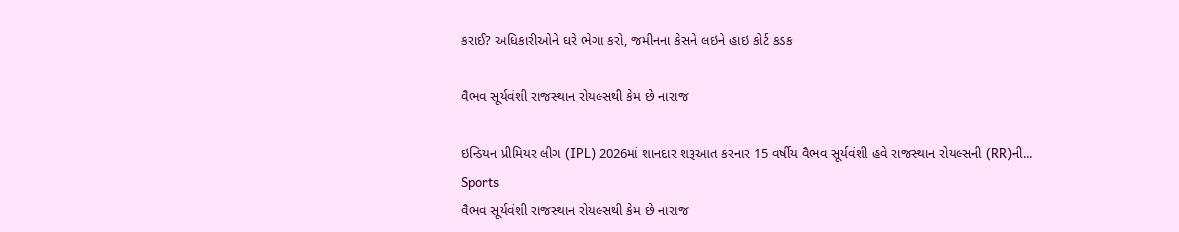કરાઈ? અધિકારીઓને ઘરે ભેગા કરો, જમીનના કેસને લઇને હાઇ કોર્ટ કડક

વૈભવ સૂર્યવંશી રાજસ્થાન રોયલ્સથી કેમ છે નારાજ

ઇન્ડિયન પ્રીમિયર લીગ (IPL) 2026માં શાનદાર શરૂઆત કરનાર 15 વર્ષીય વૈભવ સૂર્યવંશી હવે રાજસ્થાન રોયલ્સની (RR)ની...
Sports
વૈભવ સૂર્યવંશી રાજસ્થાન રોયલ્સથી કેમ છે નારાજ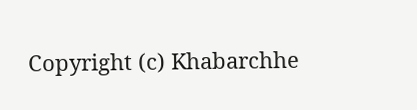Copyright (c) Khabarchhe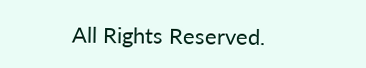All Rights Reserved.